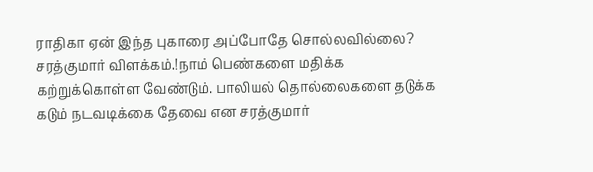ராதிகா ஏன் இந்த புகாரை அப்போதே சொல்லவில்லை? சரத்குமார் விளக்கம்.!நாம் பெண்களை மதிக்க கற்றுக்கொள்ள வேண்டும். பாலியல் தொல்லைகளை தடுக்க கடும் நடவடிக்கை தேவை என சரத்குமார்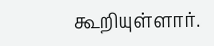கூறியுள்ளார்.